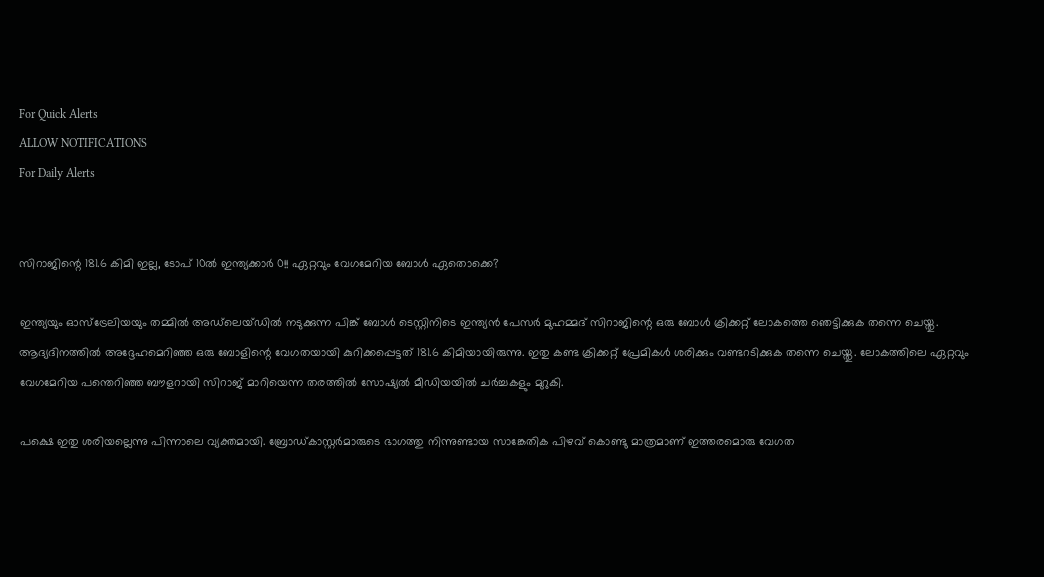For Quick Alerts
ALLOW NOTIFICATIONS
For Daily Alerts


സിറാജിന്റെ 181.6 കിമി ഇല്ല, ടോപ് 10ല്‍ ഇന്ത്യക്കാര്‍ 0!! ഏറ്റവും വേഗമേറിയ ബോള്‍ ഏതൊക്കെ?

ഇന്ത്യയും ഓസ്‌ട്രേലിയയും തമ്മില്‍ അഡ്‌ലെയ്ഡില്‍ നടുക്കുന്ന പിങ്ക് ബോള്‍ ടെസ്റ്റിനിടെ ഇന്ത്യന്‍ പേസര്‍ മുഹമ്മദ് സിറാജിന്റെ ഒരു ബോള്‍ ക്രിക്കറ്റ് ലോകത്തെ ഞെട്ടിക്കുക തന്നെ ചെയ്തു. ആദ്യദിനത്തില്‍ അദ്ദേഹമെറിഞ്ഞ ഒരു ബോളിന്റെ വേഗതയായി കുറിക്കപ്പെട്ടത് 181.6 കിമിയായിരുന്നു. ഇതു കണ്ട ക്രിക്കറ്റ് പ്രേമികള്‍ ശരിക്കും വണ്ടറടിക്കുക തന്നെ ചെയ്തു. ലോകത്തിലെ ഏറ്റവും വേഗമേറിയ പന്തെറിഞ്ഞ ബൗളറായി സിറാജ് മാറിയെന്ന തരത്തില്‍ സോഷ്യല്‍ മീഡിയയില്‍ ചര്‍ച്ചകളും മുറുകി.

പക്ഷെ ഇതു ശരിയല്ലെന്നു പിന്നാലെ വ്യക്തമായി. ബ്രോഡ്കാസ്റ്റര്‍മാരുടെ ഭാഗത്തു നിന്നുണ്ടായ സാങ്കേതിക പിഴവ് കൊണ്ടു മാത്രമാണ് ഇത്തരമൊരു വേഗത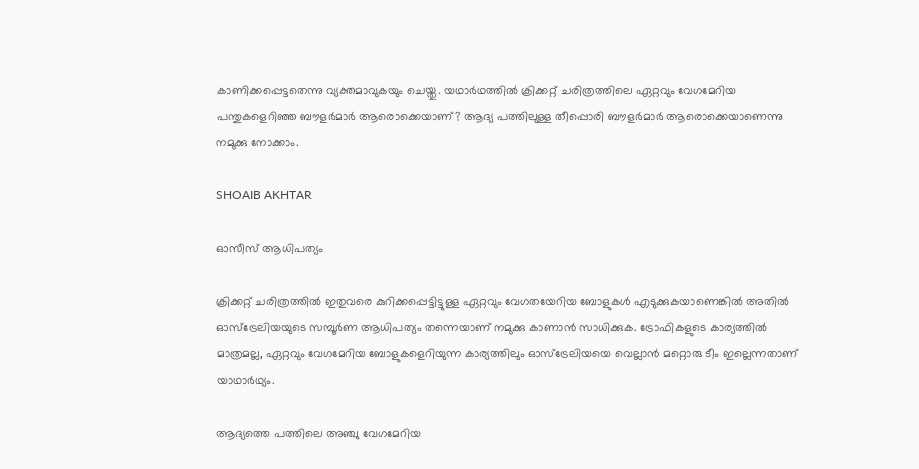കാണിക്കപ്പെട്ടതെന്നു വ്യക്തമാവുകയും ചെയ്തു. യഥാര്‍ഥത്തില്‍ ക്രിക്കറ്റ് ചരിത്രത്തിലെ ഏറ്റവും വേഗമേറിയ പന്തുകളെറിഞ്ഞ ബൗളര്‍മാര്‍ ആരൊക്കെയാണ്? ആദ്യ പത്തിലുള്ള തീപ്പൊരി ബൗളര്‍മാര്‍ ആരൊക്കെയാണെന്നു നമുക്കു നോക്കാം.

SHOAIB AKHTAR

ഓസീസ് ആധിപത്യം

ക്രിക്കറ്റ് ചരിത്രത്തില്‍ ഇതുവരെ കുറിക്കപ്പെട്ടിട്ടുള്ള ഏറ്റവും വേഗതയേറിയ ബോളുകള്‍ എടുക്കുകയാണെങ്കില്‍ അതില്‍ ഓസ്‌ട്രേലിയയുടെ സമ്പൂര്‍ണ ആധിപത്യം തന്നെയാണ് നമുക്കു കാണാന്‍ സാധിക്കുക. ട്രോഫികളുടെ കാര്യത്തില്‍ മാത്രമല്ല, ഏറ്റവും വേഗമേറിയ ബോളുകളെറിയുന്ന കാര്യത്തിലും ഓസ്‌ട്രേലിയയെ വെല്ലാന്‍ മറ്റൊരു ടീം ഇല്ലെന്നതാണ് യാഥാര്‍ഥ്യം.

ആദ്യത്തെ പത്തിലെ അഞ്ചു വേഗമേറിയ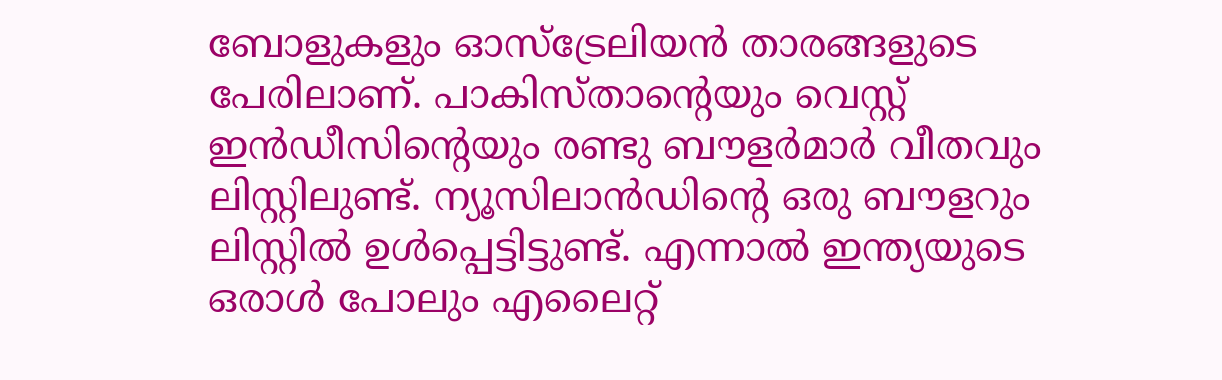ബോളുകളും ഓസ്‌ട്രേലിയന്‍ താരങ്ങളുടെ പേരിലാണ്. പാകിസ്താന്റെയും വെസ്റ്റ് ഇന്‍ഡീസിന്റെയും രണ്ടു ബൗളര്‍മാര്‍ വീതവും ലിസ്റ്റിലുണ്ട്. ന്യൂസിലാന്‍ഡിന്റെ ഒരു ബൗളറും ലിസ്റ്റില്‍ ഉള്‍പ്പെട്ടിട്ടുണ്ട്. എന്നാല്‍ ഇന്ത്യയുടെ ഒരാള്‍ പോലും എലൈറ്റ്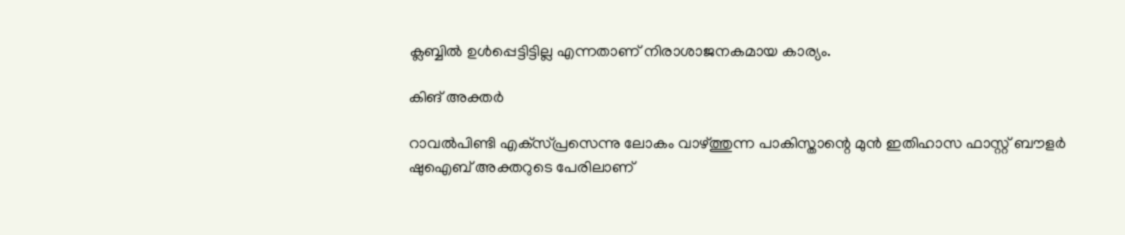ക്ലബ്ബില്‍ ഉള്‍പ്പെട്ടിട്ടില്ല എന്നതാണ് നിരാശാജനകമായ കാര്യം.

കിങ് അക്തര്‍

റാവല്‍പിണ്ടി എക്‌സ്പ്രസെന്നു ലോകം വാഴ്ത്തുന്ന പാകിസ്താന്റെ മുന്‍ ഇതിഹാസ ഫാസ്റ്റ് ബൗളര്‍ ഷുഐബ് അക്തറുടെ പേരിലാണ്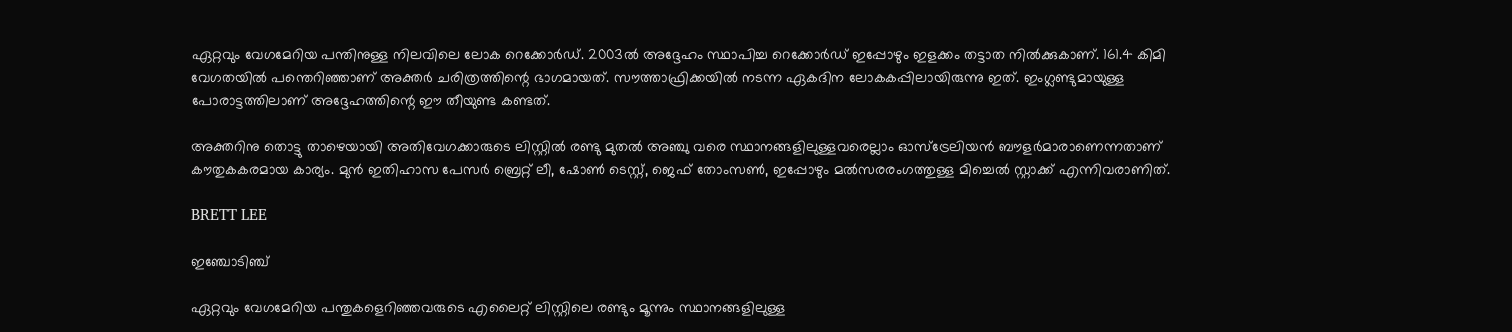ഏറ്റവും വേഗമേറിയ പന്തിനുള്ള നിലവിലെ ലോക റെക്കോര്‍ഡ്. 2003ല്‍ അദ്ദേഹം സ്ഥാപിച്ച റെക്കോര്‍ഡ് ഇപ്പോഴും ഇളക്കം തട്ടാത നില്‍ക്കുകാണ്. 161.4 കിമി വേഗതയില്‍ പന്തെറിഞ്ഞാണ് അക്തര്‍ ചരിത്രത്തിന്റെ ഭാഗമായത്. സൗത്താഫ്രിക്കയില്‍ നടന്ന ഏകദിന ലോകകപ്പിലായിരുന്നു ഇത്. ഇംഗ്ലണ്ടുമായുള്ള പോരാട്ടത്തിലാണ് അദ്ദേഹത്തിന്റെ ഈ തീയുണ്ട കണ്ടത്.

അക്തറിനു തൊട്ടു താഴെയായി അതിവേഗക്കാരുടെ ലിസ്റ്റില്‍ രണ്ടു മുതല്‍ അഞ്ചു വരെ സ്ഥാനങ്ങളിലുള്ളവരെല്ലാം ഓസ്‌ട്രേലിയന്‍ ബൗളര്‍മാരാണെന്നതാണ് കൗതുകകരമായ കാര്യം. മുന്‍ ഇതിഹാസ പേസര്‍ ബ്രെറ്റ് ലീ, ഷോണ്‍ ടെസ്റ്റ്, ജെഫ് തോംസണ്‍, ഇപ്പോഴും മല്‍സരരംഗത്തുള്ള മിച്ചെല്‍ സ്റ്റാക്ക് എന്നിവരാണിത്.

BRETT LEE

ഇഞ്ചോടിഞ്ച്

ഏറ്റവും വേഗമേറിയ പന്തുകളെറിഞ്ഞവരുടെ എലൈറ്റ് ലിസ്റ്റിലെ രണ്ടും മൂന്നും സ്ഥാനങ്ങളിലുള്ള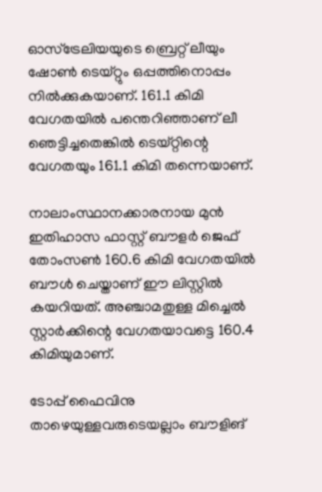ഓസ്‌ട്രേലിയയുടെ ബ്രെറ്റ് ലീയും ഷോണ്‍ ടെയ്റ്റും ഒപ്പത്തിനൊപ്പം നില്‍ക്കുകയാണ്. 161.1 കിമി വേഗതയില്‍ പന്തെറിഞ്ഞാണ് ലീ ഞെട്ടിച്ചതെങ്കില്‍ ടെയ്റ്റിന്റെ വേഗതയും 161.1 കിമി തന്നെയാണ്.

നാലാംസ്ഥാനക്കാരനായ മുന്‍ ഇതിഹാസ ഫാസ്റ്റ് ബൗളര്‍ ജെഫ് തോംസണ്‍ 160.6 കിമി വേഗതയില്‍ ബൗള്‍ ചെയ്താണ് ഈ ലിസ്റ്റില്‍ കയറിയത്. അഞ്ചാമതുള്ള മിച്ചെല്‍ സ്റ്റാര്‍ക്കിന്റെ വേഗതയാവട്ടെ 160.4 കിമിയുമാണ്.

ടോപ്പ് ഫൈവിനു താഴെയുള്ളവരുടെയല്ലാം ബൗളിങ്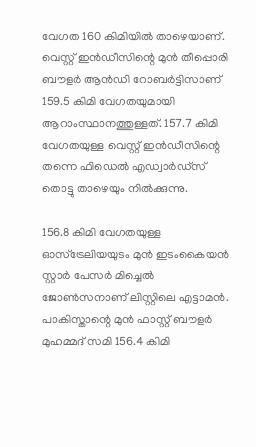വേഗത 160 കിമിയില്‍ താഴെയാണ്. വെസ്റ്റ് ഇന്‍ഡീസിന്റെ മുന്‍ തീപ്പൊരി ബൗളര്‍ ആന്‍ഡി റോബര്‍ട്ടിസാണ് 159.5 കിമി വേഗതയുമായി ആറാംസ്ഥാനത്തുള്ളത്. 157.7 കിമി വേഗതയുള്ള വെസ്റ്റ് ഇന്‍ഡീസിന്റെ തന്നെ ഫിഡെല്‍ എഡ്വാര്‍ഡ്‌സ് തൊട്ടു താഴെയും നില്‍ക്കുന്നു.

156.8 കിമി വേഗതയുള്ള ഓസ്‌ട്രേലിയയുടം മുന്‍ ഇടംകൈയന്‍ സ്റ്റാര്‍ പേസര്‍ മിച്ചെല്‍ ജോണ്‍സനാണ് ലിസ്റ്റിലെ എട്ടാമന്‍. പാകിസ്താന്റെ മുന്‍ ഫാസ്റ്റ് ബൗളര്‍ മുഹമ്മദ് സമി 156.4 കിമി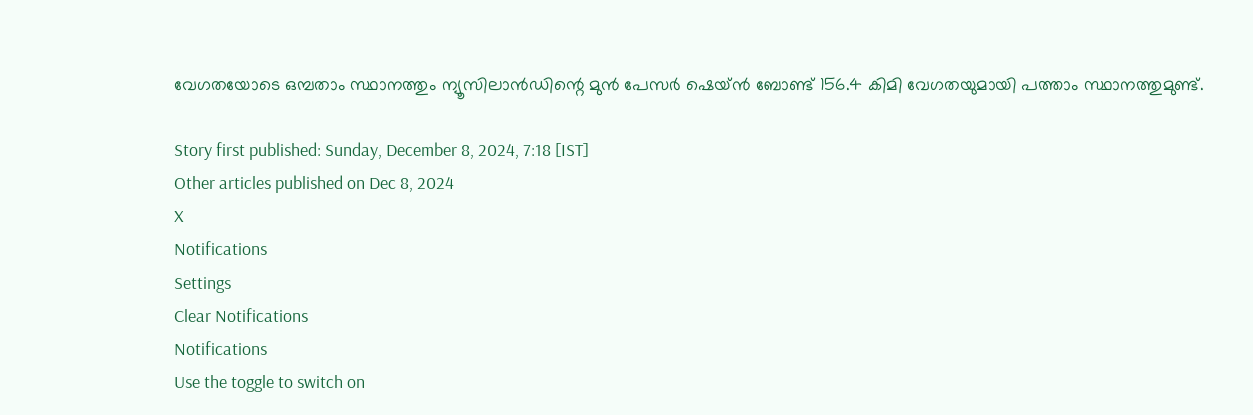വേഗതയോടെ ഒമ്പതാം സ്ഥാനത്തും ന്യൂസിലാന്‍ഡിന്റെ മുന്‍ പേസര്‍ ഷെയ്ന്‍ ബോണ്ട് 156.4 കിമി വേഗതയുമായി പത്താം സ്ഥാനത്തുമുണ്ട്.

Story first published: Sunday, December 8, 2024, 7:18 [IST]
Other articles published on Dec 8, 2024
X
Notifications
Settings
Clear Notifications
Notifications
Use the toggle to switch on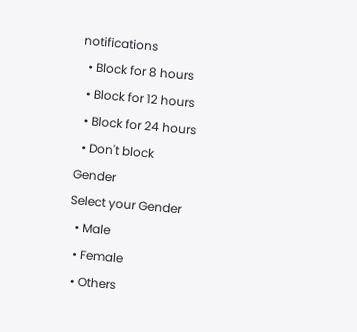notifications
  • Block for 8 hours
  • Block for 12 hours
  • Block for 24 hours
  • Don't block
Gender
Select your Gender
  • Male
  • Female
  • Others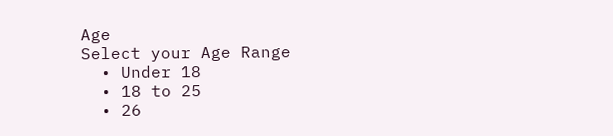Age
Select your Age Range
  • Under 18
  • 18 to 25
  • 26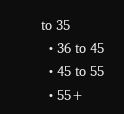to 35
  • 36 to 45
  • 45 to 55
  • 55+